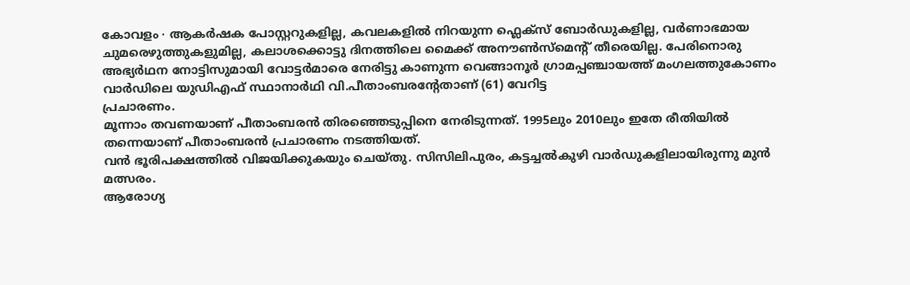കോവളം ∙ ആകർഷക പോസ്റ്ററുകളില്ല, കവലകളിൽ നിറയുന്ന ഫ്ലെക്സ് ബോർഡുകളില്ല, വർണാഭമായ ചുമരെഴുത്തുകളുമില്ല, കലാശക്കൊട്ടു ദിനത്തിലെ മൈക്ക് അനൗൺസ്മെന്റ് തീരെയില്ല. പേരിനൊരു അഭ്യർഥന നോട്ടിസുമായി വോട്ടർമാരെ നേരിട്ടു കാണുന്ന വെങ്ങാനൂർ ഗ്രാമപ്പഞ്ചായത്ത് മംഗലത്തുകോണം വാർഡിലെ യുഡിഎഫ് സ്ഥാനാർഥി വി.പീതാംബരന്റേതാണ് (61) വേറിട്ട
പ്രചാരണം.
മൂന്നാം തവണയാണ് പീതാംബരൻ തിരഞ്ഞെടുപ്പിനെ നേരിടുന്നത്. 1995ലും 2010ലും ഇതേ രീതിയിൽ തന്നെയാണ് പീതാംബരൻ പ്രചാരണം നടത്തിയത്.
വൻ ഭൂരിപക്ഷത്തിൽ വിജയിക്കുകയും ചെയ്തു. സിസിലിപുരം, കട്ടച്ചൽകുഴി വാർഡുകളിലായിരുന്നു മുൻ മത്സരം.
ആരോഗ്യ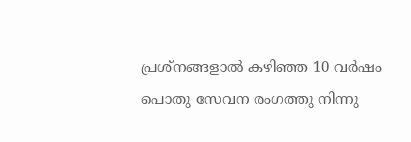പ്രശ്നങ്ങളാൽ കഴിഞ്ഞ 10 വർഷം പൊതു സേവന രംഗത്തു നിന്നു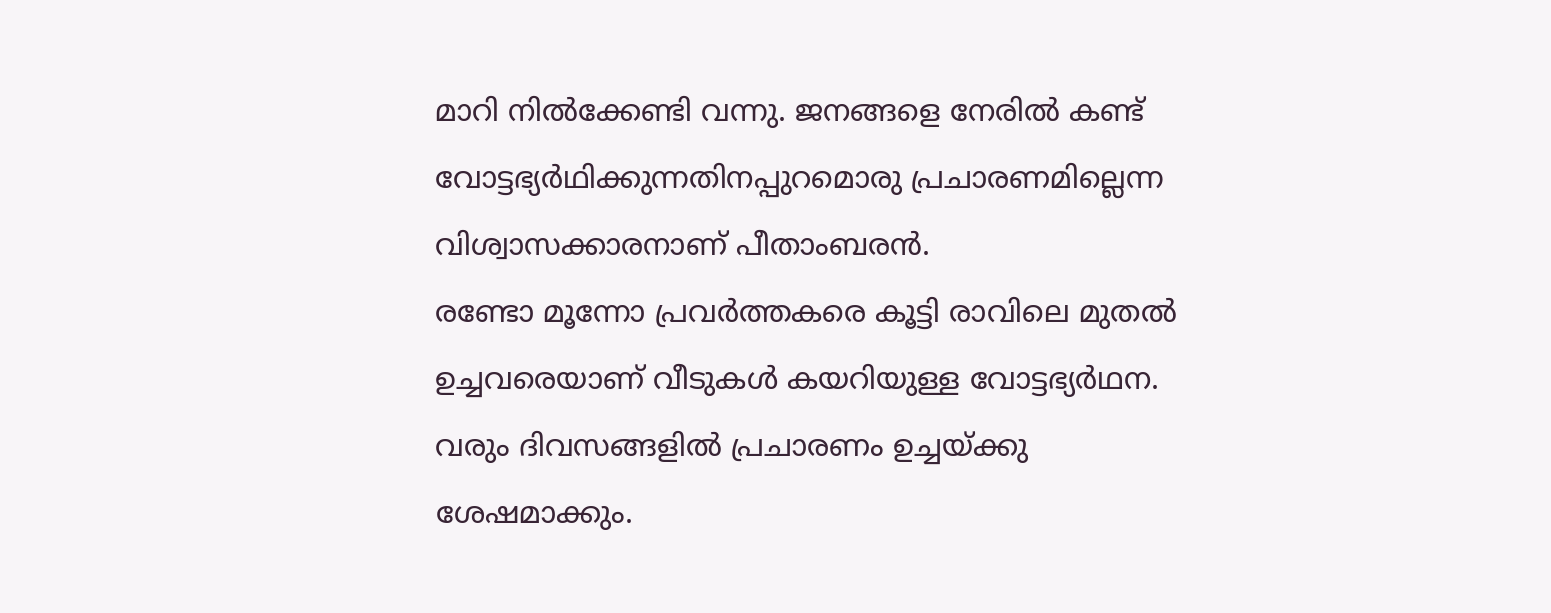മാറി നിൽക്കേണ്ടി വന്നു. ജനങ്ങളെ നേരിൽ കണ്ട് വോട്ടഭ്യർഥിക്കുന്നതിനപ്പുറമൊരു പ്രചാരണമില്ലെന്ന വിശ്വാസക്കാരനാണ് പീതാംബരൻ.
രണ്ടോ മൂന്നോ പ്രവർത്തകരെ കൂട്ടി രാവിലെ മുതൽ ഉച്ചവരെയാണ് വീടുകൾ കയറിയുള്ള വോട്ടഭ്യർഥന.
വരും ദിവസങ്ങളിൽ പ്രചാരണം ഉച്ചയ്ക്കു ശേഷമാക്കും.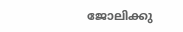ജോലിക്കു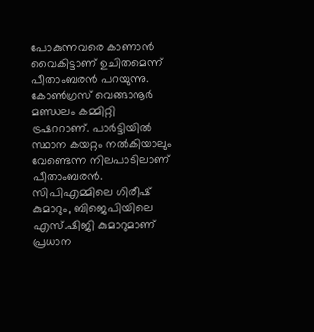പോകുന്നവരെ കാണാൻ വൈകിട്ടാണ് ഉചിതമെന്ന് പീതാംബരൻ പറയുന്നു.
കോൺഗ്രസ് വെങ്ങാനൂർ മണ്ഡലം കമ്മിറ്റി ട്രഷററാണ്. പാർട്ടിയിൽ സ്ഥാന കയറ്റം നൽകിയാലും വേണ്ടെന്ന നിലപാടിലാണ് പീതാംബരൻ.
സിപിഎമ്മിലെ ഗിരീഷ് കുമാറും, ബിജെപിയിലെ എസ്.ഷിജി കുമാറുമാണ് പ്രധാന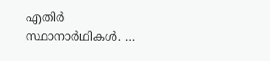എതിർ സ്ഥാനാർഥികൾ. …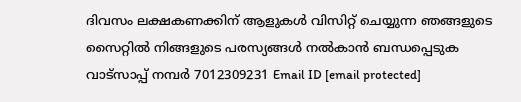ദിവസം ലക്ഷകണക്കിന് ആളുകൾ വിസിറ്റ് ചെയ്യുന്ന ഞങ്ങളുടെ സൈറ്റിൽ നിങ്ങളുടെ പരസ്യങ്ങൾ നൽകാൻ ബന്ധപ്പെടുക വാട്സാപ്പ് നമ്പർ 7012309231 Email ID [email protected]